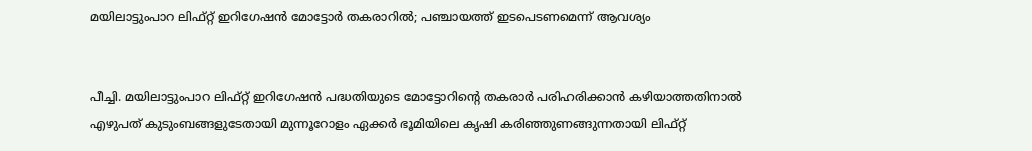മയിലാട്ടുംപാറ ലിഫ്റ്റ് ഇറിഗേഷൻ മോട്ടോർ തകരാറിൽ; പഞ്ചായത്ത് ഇടപെടണമെന്ന് ആവശ്യം


പീച്ചി. മയിലാട്ടുംപാറ ലിഫ്റ്റ് ഇറിഗേഷൻ പദ്ധതിയുടെ മോട്ടോറിന്റെ തകരാർ പരിഹരിക്കാൻ കഴിയാത്തതിനാൽ എഴുപത് കുടുംബങ്ങളുടേതായി മുന്നൂറോളം ഏക്കർ ഭൂമിയിലെ കൃഷി കരിഞ്ഞുണങ്ങുന്നതായി ലിഫ്റ്റ്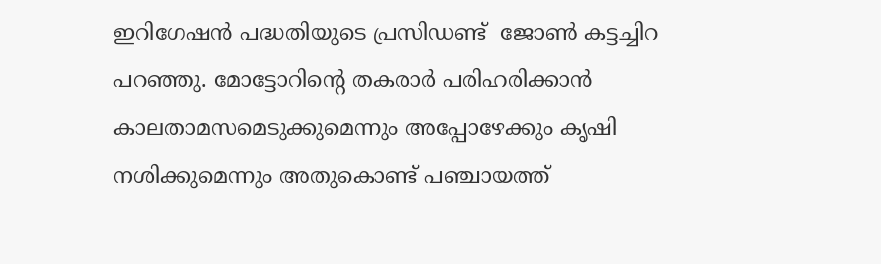ഇറിഗേഷൻ പദ്ധതിയുടെ പ്രസിഡണ്ട്  ജോൺ കട്ടച്ചിറ പറഞ്ഞു. മോട്ടോറിന്റെ തകരാർ പരിഹരിക്കാൻ കാലതാമസമെടുക്കുമെന്നും അപ്പോഴേക്കും കൃഷി നശിക്കുമെന്നും അതുകൊണ്ട് പഞ്ചായത്ത്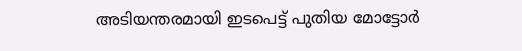അടിയന്തരമായി ഇടപെട്ട് പുതിയ മോട്ടോർ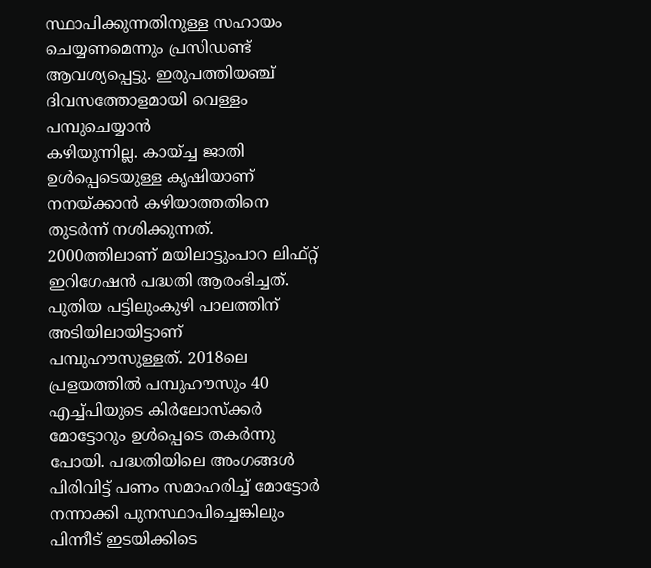സ്ഥാപിക്കുന്നതിനുള്ള സഹായം ചെയ്യണമെന്നും പ്രസിഡണ്ട് ആവശ്യപ്പെട്ടു. ഇരുപത്തിയഞ്ച് ദിവസത്തോളമായി വെള്ളം പമ്പുചെയ്യാൻ
കഴിയുന്നില്ല. കായ്ച്ച ജാതി ഉൾപ്പെടെയുള്ള കൃഷിയാണ് നനയ്ക്കാൻ കഴിയാത്തതിനെ തുടർന്ന് നശിക്കുന്നത്. 2000ത്തിലാണ് മയിലാട്ടുംപാറ ലിഫ്റ്റ് ഇറിഗേഷൻ പദ്ധതി ആരംഭിച്ചത്. പുതിയ പട്ടിലുംകുഴി പാലത്തിന് അടിയിലായിട്ടാണ് പമ്പുഹൗസുള്ളത്. 2018ലെ പ്രളയത്തിൽ പമ്പുഹൗസും 40 എച്ച്പിയുടെ കിർലോസ്‌ക്കർ മോട്ടോറും ഉൾപ്പെടെ തകർന്നു പോയി. പദ്ധതിയിലെ അംഗങ്ങൾ പിരിവിട്ട് പണം സമാഹരിച്ച് മോട്ടോർ നന്നാക്കി പുനസ്ഥാപിച്ചെങ്കിലും പിന്നീട് ഇടയിക്കിടെ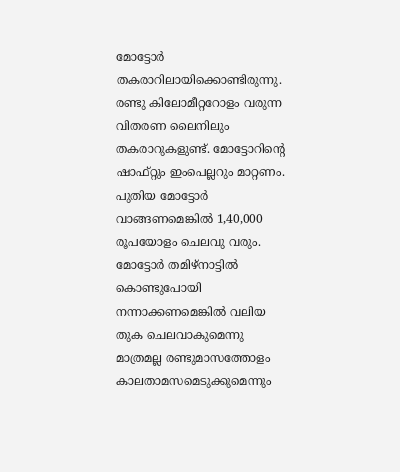മോട്ടോർ തകരാറിലായിക്കൊണ്ടിരുന്നു. രണ്ടു കിലോമീറ്ററോളം വരുന്ന വിതരണ ലൈനിലും തകരാറുകളുണ്ട്. മോട്ടോറിന്റെ ഷാഫ്റ്റും ഇംപെല്ലറും മാറ്റണം. പുതിയ മോട്ടോർ വാങ്ങണമെങ്കിൽ 1,40,000 രൂപയോളം ചെലവു വരും. മോട്ടോർ തമിഴ്‌നാട്ടിൽ കൊണ്ടുപോയി നന്നാക്കണമെങ്കിൽ വലിയ തുക ചെലവാകുമെന്നു മാത്രമല്ല രണ്ടുമാസത്തോളം കാലതാമസമെടുക്കുമെന്നും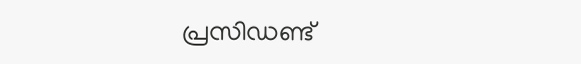പ്രസിഡണ്ട്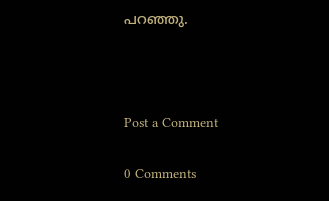പറഞ്ഞു.



Post a Comment

0 Comments